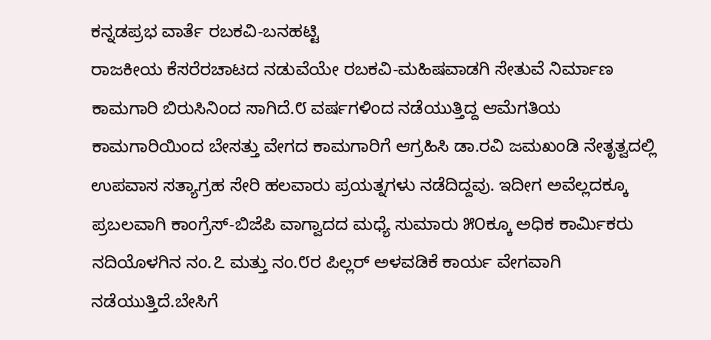ಕನ್ನಡಪ್ರಭ ವಾರ್ತೆ ರಬಕವಿ-ಬನಹಟ್ಟಿ
ರಾಜಕೀಯ ಕೆಸರೆರಚಾಟದ ನಡುವೆಯೇ ರಬಕವಿ-ಮಹಿಷವಾಡಗಿ ಸೇತುವೆ ನಿರ್ಮಾಣ ಕಾಮಗಾರಿ ಬಿರುಸಿನಿಂದ ಸಾಗಿದೆ.೮ ವರ್ಷಗಳಿಂದ ನಡೆಯುತ್ತಿದ್ದ ಆಮೆಗತಿಯ ಕಾಮಗಾರಿಯಿಂದ ಬೇಸತ್ತು ವೇಗದ ಕಾಮಗಾರಿಗೆ ಆಗ್ರಹಿಸಿ ಡಾ.ರವಿ ಜಮಖಂಡಿ ನೇತೃತ್ವದಲ್ಲಿ ಉಪವಾಸ ಸತ್ಯಾಗ್ರಹ ಸೇರಿ ಹಲವಾರು ಪ್ರಯತ್ನಗಳು ನಡೆದಿದ್ದವು. ಇದೀಗ ಅವೆಲ್ಲದಕ್ಕೂ ಪ್ರಬಲವಾಗಿ ಕಾಂಗ್ರೆಸ್-ಬಿಜೆಪಿ ವಾಗ್ವಾದದ ಮಧ್ಯೆ ಸುಮಾರು ೫೦ಕ್ಕೂ ಅಧಿಕ ಕಾರ್ಮಿಕರು ನದಿಯೊಳಗಿನ ನಂ.೭ ಮತ್ತು ನಂ.೮ರ ಪಿಲ್ಲರ್ ಅಳವಡಿಕೆ ಕಾರ್ಯ ವೇಗವಾಗಿ ನಡೆಯುತ್ತಿದೆ.ಬೇಸಿಗೆ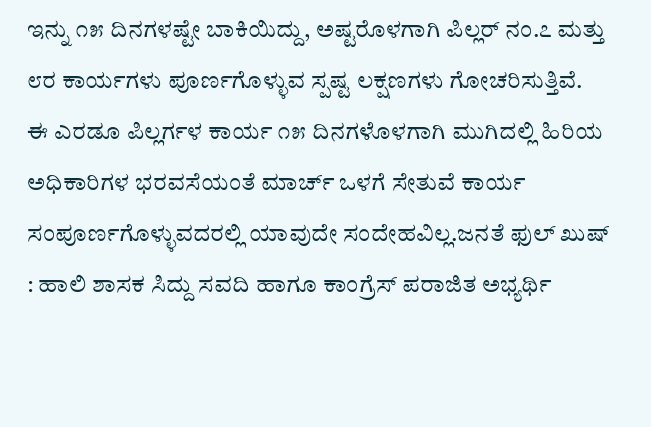ಇನ್ನು ೧೫ ದಿನಗಳಷ್ಟೇ ಬಾಕಿಯಿದ್ದು, ಅಷ್ಟರೊಳಗಾಗಿ ಪಿಲ್ಲರ್ ನಂ.೭ ಮತ್ತು ೮ರ ಕಾರ್ಯಗಳು ಪೂರ್ಣಗೊಳ್ಳುವ ಸ್ಪಷ್ಟ ಲಕ್ಷಣಗಳು ಗೋಚರಿಸುತ್ತಿವೆ.
ಈ ಎರಡೂ ಪಿಲ್ಲರ್ಗಳ ಕಾರ್ಯ ೧೫ ದಿನಗಳೊಳಗಾಗಿ ಮುಗಿದಲ್ಲಿ ಹಿರಿಯ ಅಧಿಕಾರಿಗಳ ಭರವಸೆಯಂತೆ ಮಾರ್ಚ್ ಒಳಗೆ ಸೇತುವೆ ಕಾರ್ಯ ಸಂಪೂರ್ಣಗೊಳ್ಳುವದರಲ್ಲಿ ಯಾವುದೇ ಸಂದೇಹವಿಲ್ಲ.ಜನತೆ ಫುಲ್ ಖುಷ್ : ಹಾಲಿ ಶಾಸಕ ಸಿದ್ದು ಸವದಿ ಹಾಗೂ ಕಾಂಗ್ರೆಸ್ ಪರಾಜಿತ ಅಭ್ಯರ್ಥಿ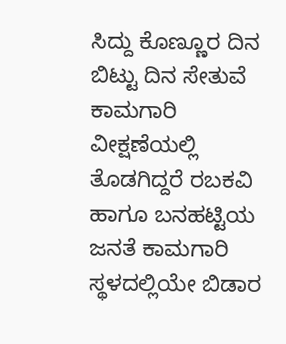ಸಿದ್ದು ಕೊಣ್ಣೂರ ದಿನ ಬಿಟ್ಟು ದಿನ ಸೇತುವೆ ಕಾಮಗಾರಿ ವೀಕ್ಷಣೆಯಲ್ಲಿ ತೊಡಗಿದ್ದರೆ ರಬಕವಿ ಹಾಗೂ ಬನಹಟ್ಟಿಯ ಜನತೆ ಕಾಮಗಾರಿ ಸ್ಥಳದಲ್ಲಿಯೇ ಬಿಡಾರ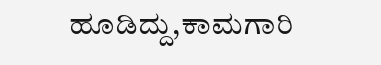ಹೂಡಿದ್ದು,ಕಾಮಗಾರಿ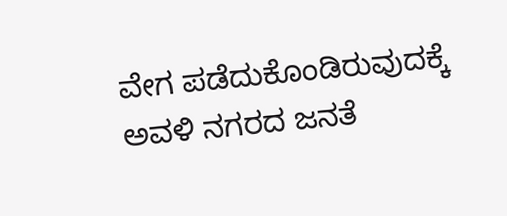ವೇಗ ಪಡೆದುಕೊಂಡಿರುವುದಕ್ಕೆ ಅವಳಿ ನಗರದ ಜನತೆ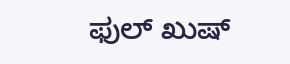ಫುಲ್ ಖುಷ್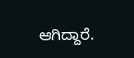ಆಗಿದ್ದಾರೆ.